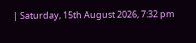| Saturday, 15th August 2026, 7:32 pm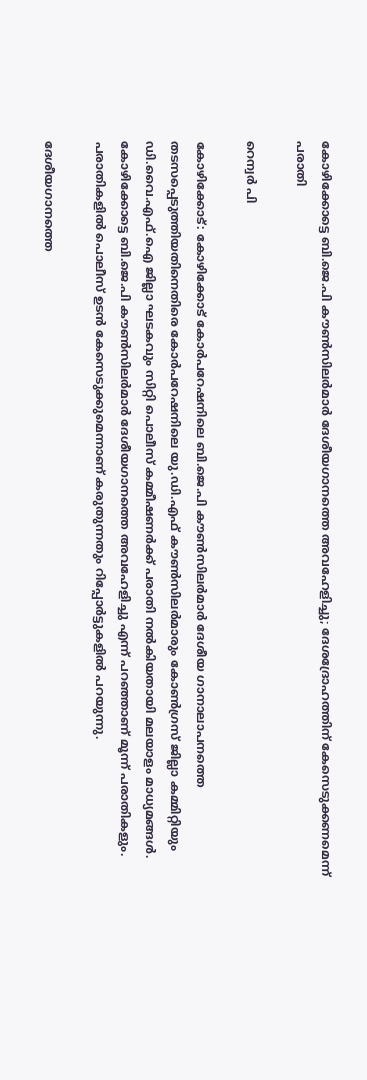കോഴിക്കോട്ടെ ബി.ജെ.പി കൗൺസിലർമാർ ദേശീയഗാനത്തെ അവഹേളിച്ചു; ദേശദ്രോഹത്തിന് കേസെടുക്കണമെന്ന് പരാതി

റെന്വര്‍ പി

കോഴിക്കോട്: കോഴിക്കോട് കോർപറേഷനിലെ ബി.ജെ.പി കൗൺസിലർമാർ ദേശീയ ഗാനാലാപനത്തെ തടസപ്പെടുത്തിയതിനെതിരെ കോർപറേഷനിലെ യു.ഡി.എഫ് കൗൺസിലർമാരും കോൺഗ്രസ് ജില്ലാ കമ്മിറ്റിയും ഡി.വൈ.എഫ്.ഐ ജില്ലാ ഘടകവും സിറ്റി പൊലീസ് കമ്മീഷണർക്ക് പരാതി നൽകിയതായി മലയാളം മാധ്യമങ്ങൾ. കോഴിക്കോട്ടെ ബി.ജെ.പി കൗൺസിലർമാർ ദേശീയഗാനത്തെ അവഹേളിച്ചു എന്ന് പറഞ്ഞാണ് മൂന്ന് പരാതികളും. പരാതികളിൽ പൊലീസ് ഉടൻ കേസെടുക്കുമെന്നാണ് കരുതുന്നതും റിപ്പോർട്ടുകളിൽ പറയുന്നു.

ദേശീയഗാനത്തെ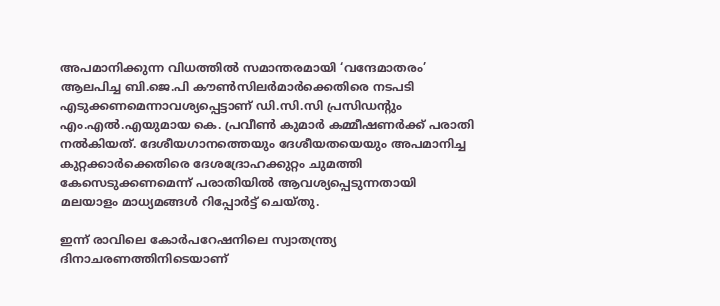അപമാനിക്കുന്ന വിധത്തിൽ സമാന്തരമായി ‘വന്ദേമാതരം’ ആലപിച്ച ബി.ജെ.പി കൗൺസിലർമാർക്കെതിരെ നടപടി എടുക്കണമെന്നാവശ്യപ്പെട്ടാണ് ഡി.സി.സി പ്രസിഡന്‍റും എം.എൽ.എയുമായ കെ. പ്രവീൺ കുമാർ കമ്മീഷണർക്ക് പരാതി നൽകിയത്. ദേശീയഗാനത്തെയും ദേശീയതയെയും അപമാനിച്ച കുറ്റക്കാർക്കെതിരെ ദേശദ്രോഹക്കുറ്റം ചുമത്തി കേസെടുക്കണമെന്ന് പരാതിയിൽ ആവശ്യപ്പെടുന്നതായി മലയാളം മാധ്യമങ്ങൾ റിപ്പോർട്ട് ചെയ്തു.

ഇന്ന് രാവിലെ കോർപറേഷനിലെ സ്വാതന്ത്ര്യ ദിനാചരണത്തിനിടെയാണ്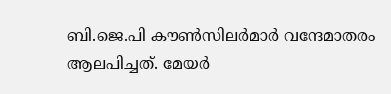ബി.ജെ.പി കൗൺസിലർമാർ വന്ദേമാതരം ആലപിച്ചത്. മേയർ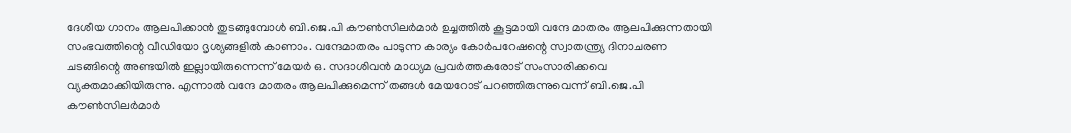ദേശീയ ഗാനം ആലപിക്കാൻ തുടങ്ങുമ്പോൾ ബി.ജെ.പി കൗൺസിലർമാർ ഉച്ചത്തിൽ കൂട്ടമായി വന്ദേ മാതരം ആലപിക്കുന്നതായി സംഭവത്തിന്റെ വീഡിയോ ദൃശ്യങ്ങളിൽ കാണാം. വന്ദേമാതരം പാടുന്ന കാര്യം കോർപറേഷന്റെ സ്വാതന്ത്ര്യ ദിനാചരണ ചടങ്ങിന്റെ അണ്ടയിൽ ഇല്ലായിരുന്നെന്ന് മേയർ ഒ. സദാശിവൻ മാധ്യമ പ്രവർത്തകരോട് സംസാരിക്കവെ വ്യക്തമാക്കിയിരുന്നു. എന്നാൽ വന്ദേ മാതരം ആലപിക്കുമെന്ന് തങ്ങൾ മേയറോട് പറഞ്ഞിരുന്നുവെന്ന് ബി.ജെ.പി കൗൺസിലർമാർ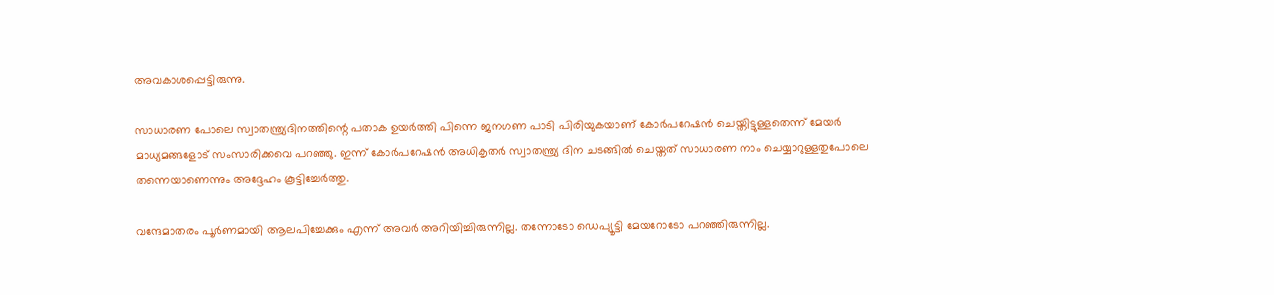അവകാശപ്പെട്ടിരുന്നു.

സാധാരണ പോലെ സ്വാതന്ത്ര്യദിനത്തിന്റെ പതാക ഉയർത്തി പിന്നെ ജനഗണ പാടി പിരിയുകയാണ് കോർപറേഷൻ ചെയ്തിട്ടുള്ളതെന്ന് മേയർ മാധ്യമങ്ങളോട് സംസാരിക്കവെ പറഞ്ഞു. ഇന്ന് കോർപറേഷൻ അധികൃതർ സ്വാതന്ത്ര്യ ദിന ചടങ്ങിൽ ചെയ്തത് സാധാരണ നാം ചെയ്യാറുള്ളതുപോലെ തന്നെയാണെന്നും അദ്ദേഹം കൂട്ടിച്ചേർത്തു.

വന്ദേമാതരം പൂർണമായി ആലപിച്ചേക്കും എന്ന് അവർ അറിയിച്ചിരുന്നില്ല. തന്നോടോ ഡെപ്യൂട്ടി മേയറോടോ പറഞ്ഞിരുന്നില്ല.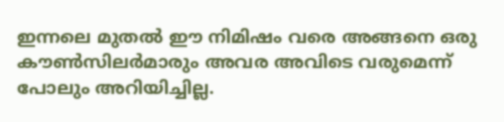ഇന്നലെ മുതൽ ഈ നിമിഷം വരെ അങ്ങനെ ഒരു കൗൺസിലർമാരും അവര അവിടെ വരുമെന്ന് പോലും അറിയിച്ചില്ല.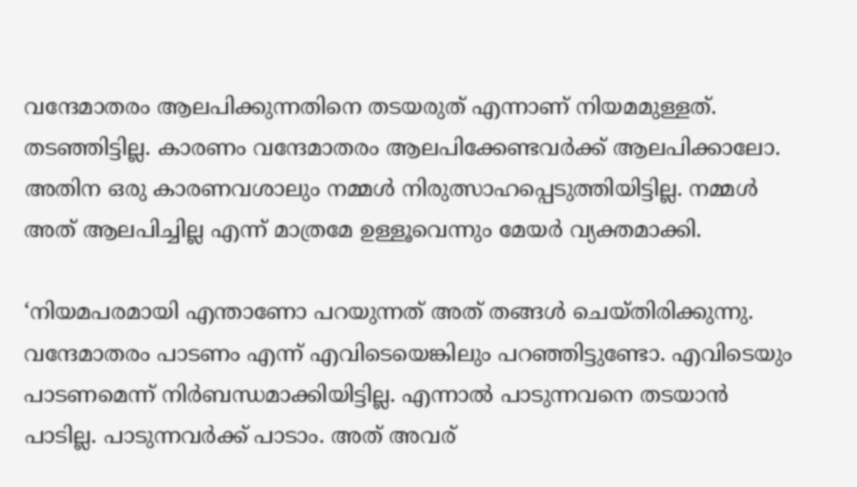വന്ദേമാതരം ആലപിക്കുന്നതിനെ തടയരുത് എന്നാണ് നിയമമുള്ളത്. തടഞ്ഞിട്ടില്ല. കാരണം വന്ദേമാതരം ആലപിക്കേണ്ടവർക്ക് ആലപിക്കാലോ. അതിന ഒരു കാരണവശാലും നമ്മൾ നിരുത്സാഹപ്പെടുത്തിയിട്ടില്ല. നമ്മൾ അത് ആലപിച്ചില്ല എന്ന് മാത്രമേ ഉള്ളൂവെന്നും മേയർ വ്യക്തമാക്കി.

‘നിയമപരമായി എന്താണോ പറയുന്നത് അത് തങ്ങൾ ചെയ്തിരിക്കുന്നു. വന്ദേമാതരം പാടണം എന്ന് എവിടെയെങ്കിലും പറഞ്ഞിട്ടുണ്ടോ. എവിടെയും പാടണമെന്ന് നിർബന്ധമാക്കിയിട്ടില്ല. എന്നാൽ പാടുന്നവനെ തടയാൻ പാടില്ല. പാടുന്നവർക്ക് പാടാം. അത് അവര്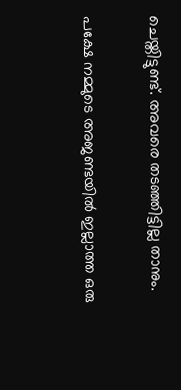ചെയ്തിട്ടുണ്ട്. അവരെ തടഞ്ഞിട്ടില്ല താനും.

പക്ഷേ നമ്മുടെ അജണ്ടയിൽ ഇല്ലാത്ത ഒരു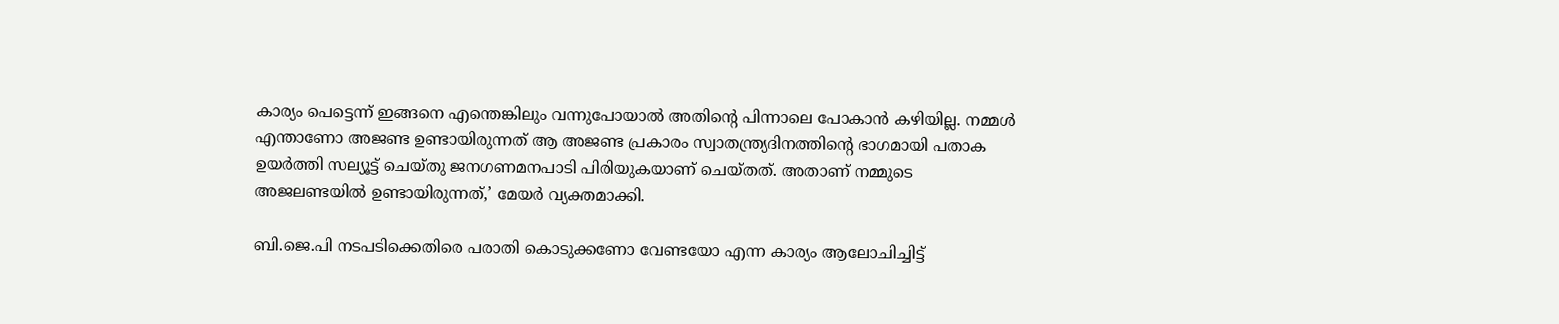കാര്യം പെട്ടെന്ന് ഇങ്ങനെ എന്തെങ്കിലും വന്നുപോയാൽ അതിന്റെ പിന്നാലെ പോകാൻ കഴിയില്ല. നമ്മൾ എന്താണോ അജണ്ട ഉണ്ടായിരുന്നത് ആ അജണ്ട പ്രകാരം സ്വാതന്ത്ര്യദിനത്തിന്റെ ഭാഗമായി പതാക ഉയർത്തി സല്യൂട്ട് ചെയ്തു ജനഗണമനപാടി പിരിയുകയാണ് ചെയ്തത്. അതാണ് നമ്മുടെ അജലണ്ടയിൽ ഉണ്ടായിരുന്നത്,’ മേയർ വ്യക്തമാക്കി.

ബി.ജെ.പി നടപടിക്കെതിരെ പരാതി കൊടുക്കണോ വേണ്ടയോ എന്ന കാര്യം ആലോചിച്ചിട്ട്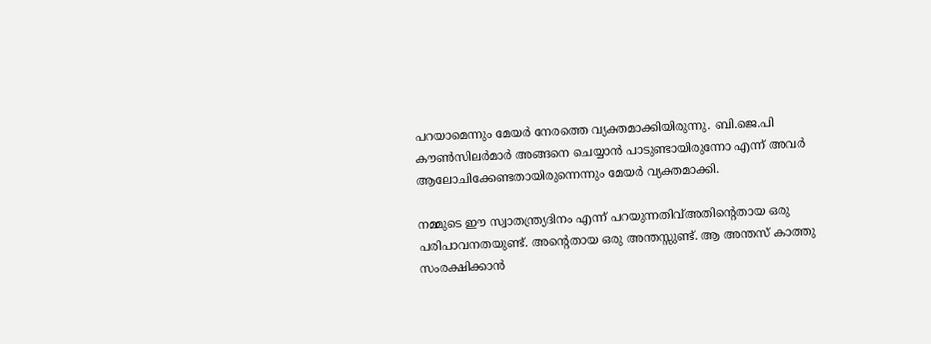പറയാമെന്നും മേയർ നേരത്തെ വ്യക്തമാക്കിയിരുന്നു. ബി.ജെ.പി കൗൺസിലർമാർ അങ്ങനെ ചെയ്യാൻ പാടുണ്ടായിരുന്നോ എന്ന് അവർ ആലോചിക്കേണ്ടതായിരുന്നെന്നും മേയർ വ്യക്തമാക്കി.

നമ്മുടെ ഈ സ്വാതന്ത്ര്യദിനം എന്ന് പറയുന്നതിവ്അതിന്റെതായ ഒരു പരിപാവനതയുണ്ട്. അന്റെതായ ഒരു അന്തസ്സുണ്ട്. ആ അന്തസ് കാത്തു സംരക്ഷിക്കാൻ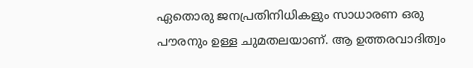ഏതൊരു ജനപ്രതിനിധികളും സാധാരണ ഒരു പൗരനും ഉള്ള ചുമതലയാണ്. ആ ഉത്തരവാദിത്വം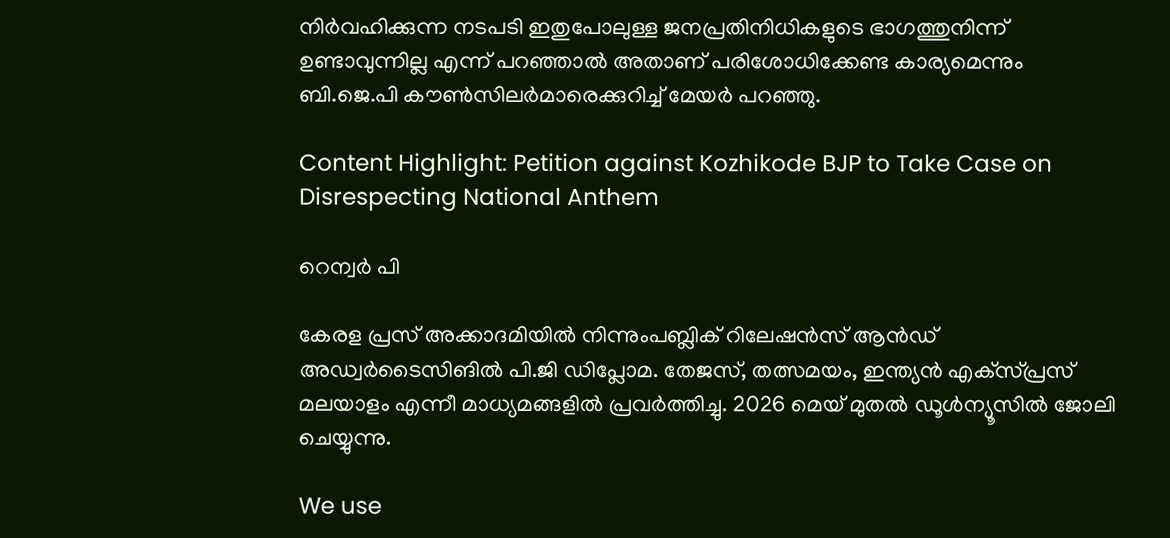നിർവഹിക്കുന്ന നടപടി ഇതുപോലുള്ള ജനപ്രതിനിധികളുടെ ഭാഗത്തുനിന്ന് ഉണ്ടാവുന്നില്ല എന്ന് പറഞ്ഞാൽ അതാണ് പരിശോധിക്കേണ്ട കാര്യമെന്നും ബി.ജെ.പി കൗൺസിലർമാരെക്കുറിച്ച് മേയർ പറഞ്ഞു.

Content Highlight: Petition against Kozhikode BJP to Take Case on Disrespecting National Anthem

റെന്വര്‍ പി

കേരള പ്രസ് അക്കാദമിയില്‍ നിന്നുംപബ്ലിക് റിലേഷന്‍സ് ആന്‍ഡ് അഡ്വര്‍ടൈസിങില്‍ പി.ജി ഡിപ്ലോമ. തേജസ്, തത്സമയം, ഇന്ത്യന്‍ എക്‌സ്പ്രസ് മലയാളം എന്നീ മാധ്യമങ്ങളില്‍ പ്രവര്‍ത്തിച്ചു. 2026 മെയ് മുതല്‍ ഡൂള്‍ന്യൂസില്‍ ജോലി ചെയ്യുന്നു.

We use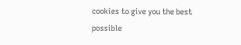cookies to give you the best possible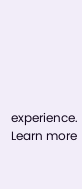experience. Learn more